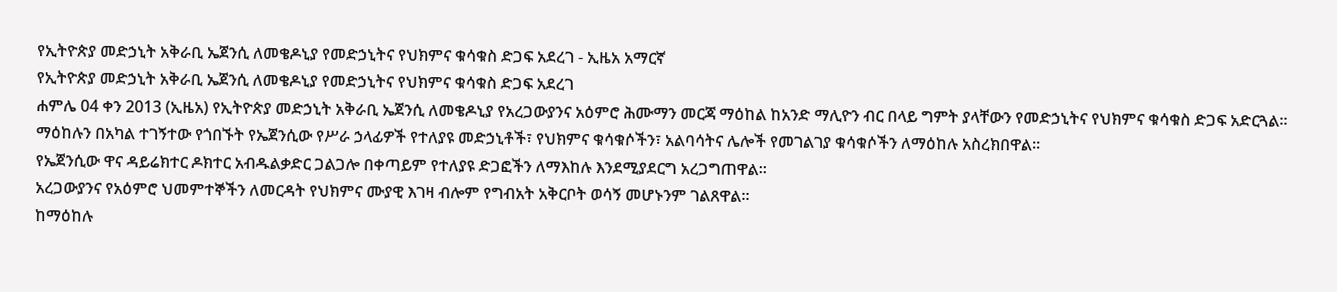የኢትዮጵያ መድኃኒት አቅራቢ ኤጀንሲ ለመቄዶኒያ የመድኃኒትና የህክምና ቁሳቁስ ድጋፍ አደረገ - ኢዜአ አማርኛ
የኢትዮጵያ መድኃኒት አቅራቢ ኤጀንሲ ለመቄዶኒያ የመድኃኒትና የህክምና ቁሳቁስ ድጋፍ አደረገ
ሐምሌ 04 ቀን 2013 (ኢዜአ) የኢትዮጵያ መድኃኒት አቅራቢ ኤጀንሲ ለመቄዶኒያ የአረጋውያንና አዕምሮ ሕሙማን መርጃ ማዕከል ከአንድ ማሊዮን ብር በላይ ግምት ያላቸውን የመድኃኒትና የህክምና ቁሳቁስ ድጋፍ አድርጓል፡፡
ማዕከሉን በአካል ተገኝተው የጎበኙት የኤጀንሲው የሥራ ኃላፊዎች የተለያዩ መድኃኒቶች፣ የህክምና ቁሳቁሶችን፣ አልባሳትና ሌሎች የመገልገያ ቁሳቁሶችን ለማዕከሉ አስረክበዋል።
የኤጀንሲው ዋና ዳይሬክተር ዶክተር አብዱልቃድር ጋልጋሎ በቀጣይም የተለያዩ ድጋፎችን ለማእከሉ እንደሚያደርግ አረጋግጠዋል።
አረጋውያንና የአዕምሮ ህመምተኞችን ለመርዳት የህክምና ሙያዊ እገዛ ብሎም የግብአት አቅርቦት ወሳኝ መሆኑንም ገልጸዋል።
ከማዕከሉ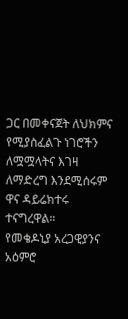ጋር በመቀናጀት ለህክምና የሚያስፈልጉ ነገሮችን ለሟሟላትና እገዛ ለማድረግ እንደሚሰሩም ዋና ዳይሬክተሩ ተናግረዋል።
የመቄዶኒያ አረጋዊያንና አዕምሮ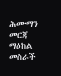ሕሙማን መርጃ ማዕከል መስራች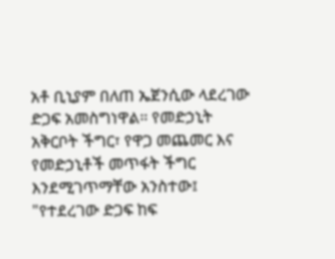አቶ ቢኒያም በለጠ ኤጀንሲው ላደረገው ድጋፍ አመስግነዋል። የመድኃኒት አቅርቦት ችግር፣ የዋጋ መጨመር እና የመድኃኒቶች መጥፋት ችግር እንደሚገጥማቸው አንስተው፤ "የተደረገው ድጋፍ ከፍ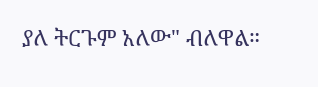ያለ ትርጉም አለው" ብለዋል።